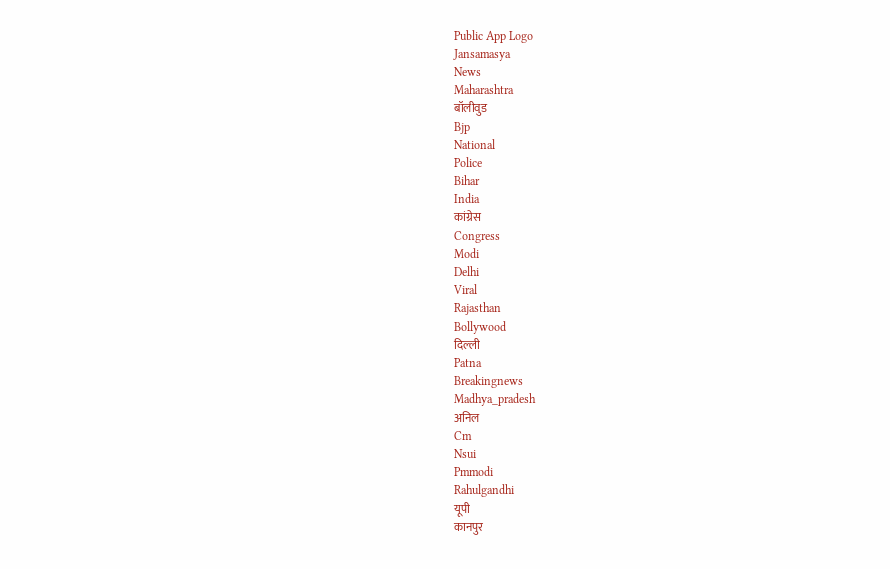Public App Logo
Jansamasya
News
Maharashtra
बॉलीवुड
Bjp
National
Police
Bihar
India
कांग्रेस
Congress
Modi
Delhi
Viral
Rajasthan
Bollywood
दिल्ली
Patna
Breakingnews
Madhya_pradesh
अनिल
Cm
Nsui
Pmmodi
Rahulgandhi
यूपी
कानपुर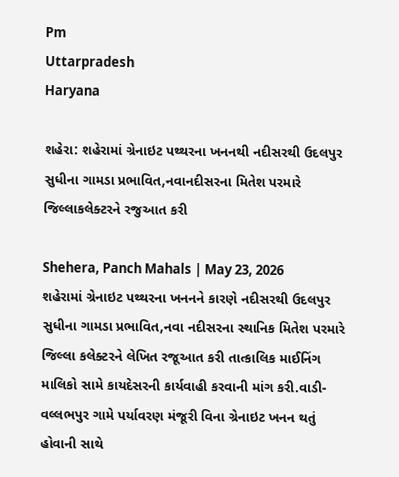Pm
Uttarpradesh
Haryana

શહેરા: શહેરામાં ગ્રેનાઇટ પથ્થરના ખનનથી નદીસરથી ઉદલપુર સુધીના ગામડા પ્રભાવિત,નવાનદીસરના મિતેશ પરમારે જિલ્લાકલેક્ટરને રજુઆત કરી

Shehera, Panch Mahals | May 23, 2026
શહેરામાં ગ્રેનાઇટ પથ્થરના ખનનને કારણે નદીસરથી ઉદલપુર સુધીના ગામડા પ્રભાવિત,નવા નદીસરના સ્થાનિક મિતેશ પરમારે જિલ્લા કલેક્ટરને લેખિત રજૂઆત કરી તાત્કાલિક માઈનિંગ માલિકો સામે કાયદેસરની કાર્યવાહી કરવાની માંગ કરી.વાડી-વલ્લભપુર ગામે પર્યાવરણ મંજૂરી વિના ગ્રેનાઇટ ખનન થતું હોવાની સાથે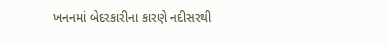ખનનમાં બેદરકારીના કારણે નદીસરથી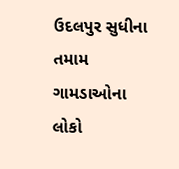ઉદલપુર સુધીના તમામ ગામડાઓના લોકો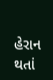હેરાન થતાં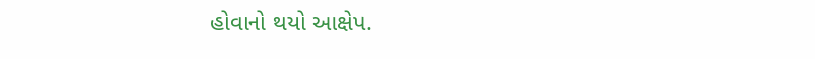હોવાનો થયો આક્ષેપ.